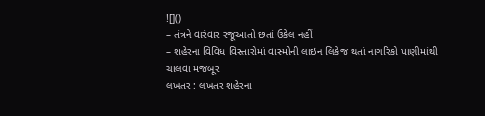![]()
– તંત્રને વારંવાર રજૂઆતો છતાં ઉકેલ નહીં
– શહેરના વિવિધ વિસ્તારોમાં વાસ્મોની લાઇન લિકેજ થતાં નાગરિકો પાણીમાંથી ચાલવા મજબૂર
લખતર : લખતર શહેરના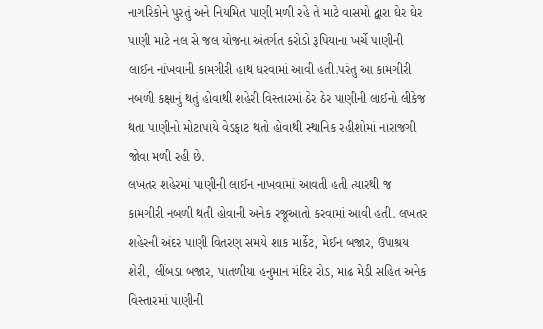નાગરિકોને પુરતું અને નિયમિત પાણી મળી રહે તે માટે વાસમો દ્વારા ઘેર ઘેર પાણી માટે નલ સે જલ યોજના અંતર્ગત કરોડો રૂપિયાના ખર્ચે પાણીની લાઈન નાંખવાની કામગીરી હાથ ધરવામાં આવી હતી.પરંતુ આ કામગીરી નબળી કક્ષાનું થતું હોવાથી શહેરી વિસ્તારમાં ઠેર ઠેર પાણીની લાઈનો લીકેજ થતા પાણીનો મોટાપાયે વેડફાટ થતો હોવાથી સ્થાનિક રહીશોમાં નારાજગી જોવા મળી રહી છે.
લખતર શહેરમાં પાણીની લાઈન નાખવામાં આવતી હતી ત્યારથી જ કામગીરી નબળી થતી હોવાની અનેક રજૂઆતો કરવામાં આવી હતી. લખતર શહેરની અંદર પાણી વિતરણ સમયે શાક માર્કેટ, મેઈન બજાર, ઉપાશ્રય શેરી, લીંબડા બજાર, પાતળીયા હનુમાન મંદિર રોડ, માઢ મેડી સહિત અનેક વિસ્તારમાં પાણીની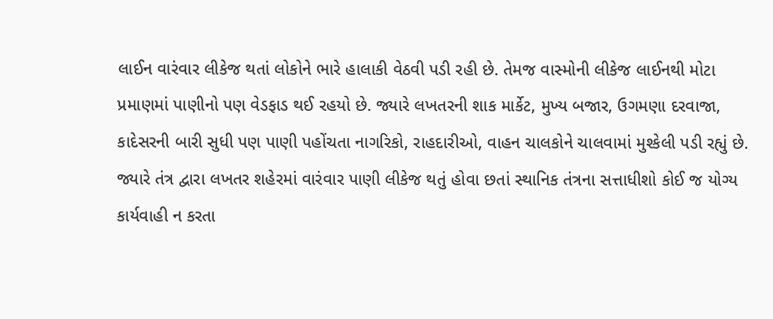લાઈન વારંવાર લીકેજ થતાં લોકોને ભારે હાલાકી વેઠવી પડી રહી છે. તેમજ વાસ્મોની લીકેજ લાઈનથી મોટા પ્રમાણમાં પાણીનો પણ વેડફાડ થઈ રહયો છે. જ્યારે લખતરની શાક માર્કેટ, મુખ્ય બજાર, ઉગમણા દરવાજા, કાદેસરની બારી સુધી પણ પાણી પહોંચતા નાગરિકો, રાહદારીઓ, વાહન ચાલકોને ચાલવામાં મુશ્કેલી પડી રહ્યું છે. જ્યારે તંત્ર દ્વારા લખતર શહેરમાં વારંવાર પાણી લીકેજ થતું હોવા છતાં સ્થાનિક તંત્રના સત્તાધીશો કોઈ જ યોગ્ય કાર્યવાહી ન કરતા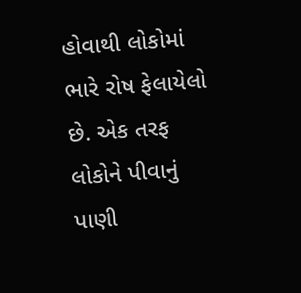હોવાથી લોકોમાં ભારે રોષ ફેલાયેલો છે. એક તરફ લોકોને પીવાનું પાણી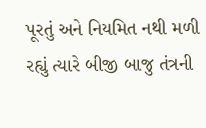પૂરતું અને નિયમિત નથી મળી રહ્યું ત્યારે બીજી બાજુ તંત્રની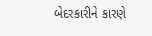બેદરકારીને કારણે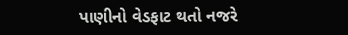પાણીનો વેડફાટ થતો નજરે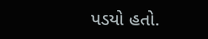પડયો હતો.